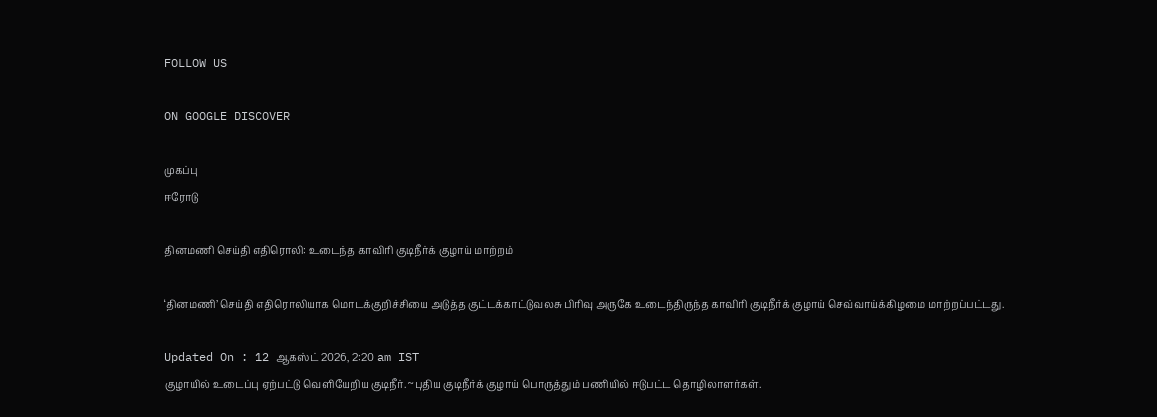FOLLOW US

ON GOOGLE DISCOVER

முகப்பு
ஈரோடு

தினமணி செய்தி எதிரொலி: உடைந்த காவிரி குடிநீர்க் குழாய் மாற்றம்

‘தினமணி’ செய்தி எதிரொலியாக மொடக்குறிச்சியை அடுத்த குட்டக்காட்டுவலசு பிரிவு அருகே உடைந்திருந்த காவிரி குடிநீர்க் குழாய் செவ்வாய்க்கிழமை மாற்றப்பட்டது.

Updated On : 12 ஆகஸ்ட் 2026, 2:20 am IST
குழாயில் உடைப்பு ஏற்பட்டு வெளியேறிய குடிநீர். ~புதிய குடிநீர்க் குழாய் பொருத்தும் பணியில் ஈடுபட்ட தொழிலாளர்கள்.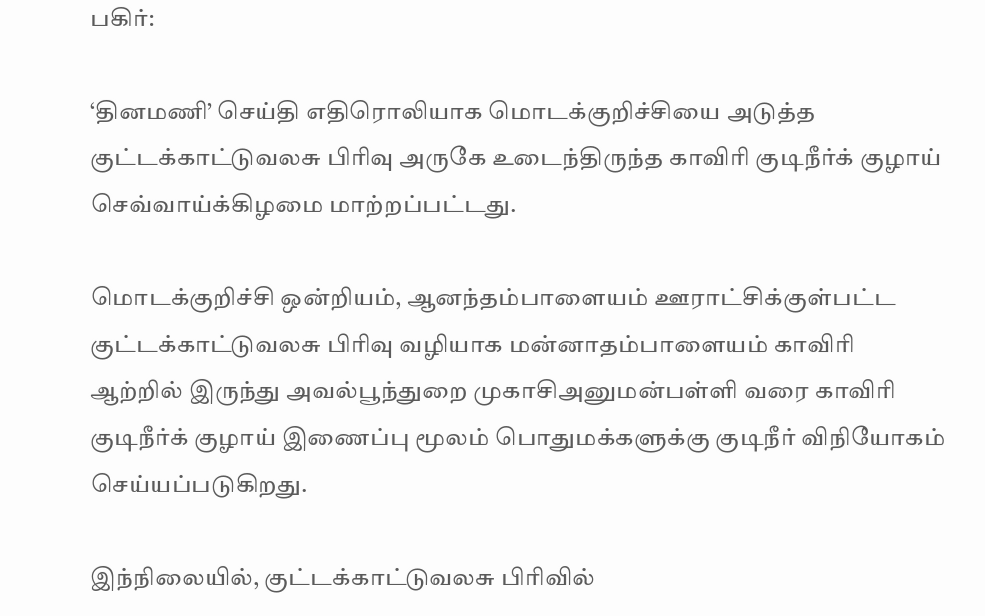பகிர்:

‘தினமணி’ செய்தி எதிரொலியாக மொடக்குறிச்சியை அடுத்த குட்டக்காட்டுவலசு பிரிவு அருகே உடைந்திருந்த காவிரி குடிநீர்க் குழாய் செவ்வாய்க்கிழமை மாற்றப்பட்டது.

மொடக்குறிச்சி ஒன்றியம், ஆனந்தம்பாளையம் ஊராட்சிக்குள்பட்ட குட்டக்காட்டுவலசு பிரிவு வழியாக மன்னாதம்பாளையம் காவிரி ஆற்றில் இருந்து அவல்பூந்துறை முகாசிஅனுமன்பள்ளி வரை காவிரி குடிநீர்க் குழாய் இணைப்பு மூலம் பொதுமக்களுக்கு குடிநீர் விநியோகம் செய்யப்படுகிறது.

இந்நிலையில், குட்டக்காட்டுவலசு பிரிவில்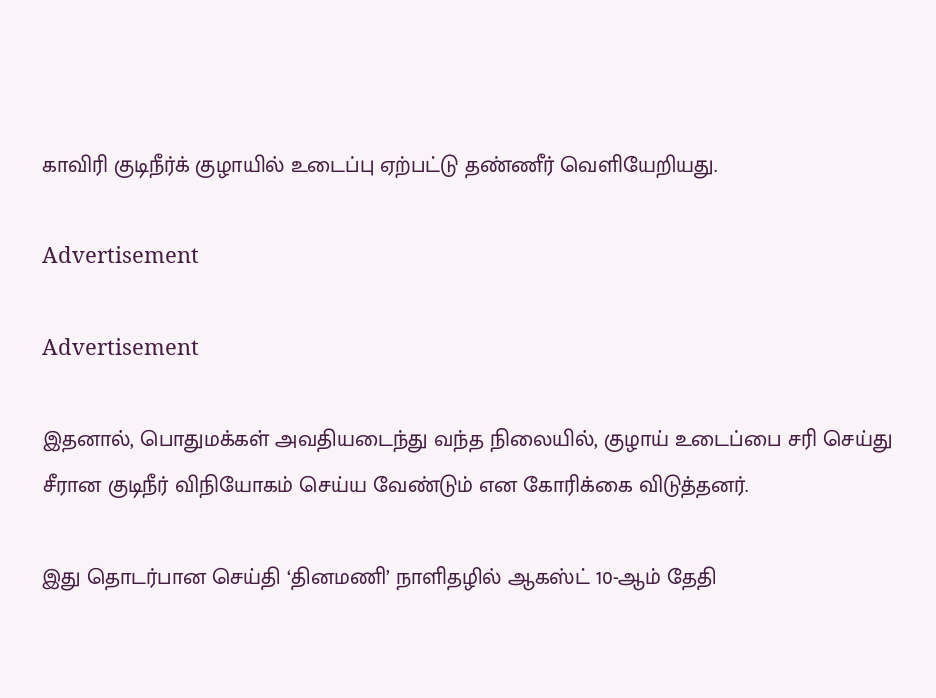காவிரி குடிநீர்க் குழாயில் உடைப்பு ஏற்பட்டு தண்ணீர் வெளியேறியது.

Advertisement

Advertisement

இதனால், பொதுமக்கள் அவதியடைந்து வந்த நிலையில், குழாய் உடைப்பை சரி செய்து சீரான குடிநீர் விநியோகம் செய்ய வேண்டும் என கோரிக்கை விடுத்தனர்.

இது தொடர்பான செய்தி ‘தினமணி’ நாளிதழில் ஆகஸ்ட் 10-ஆம் தேதி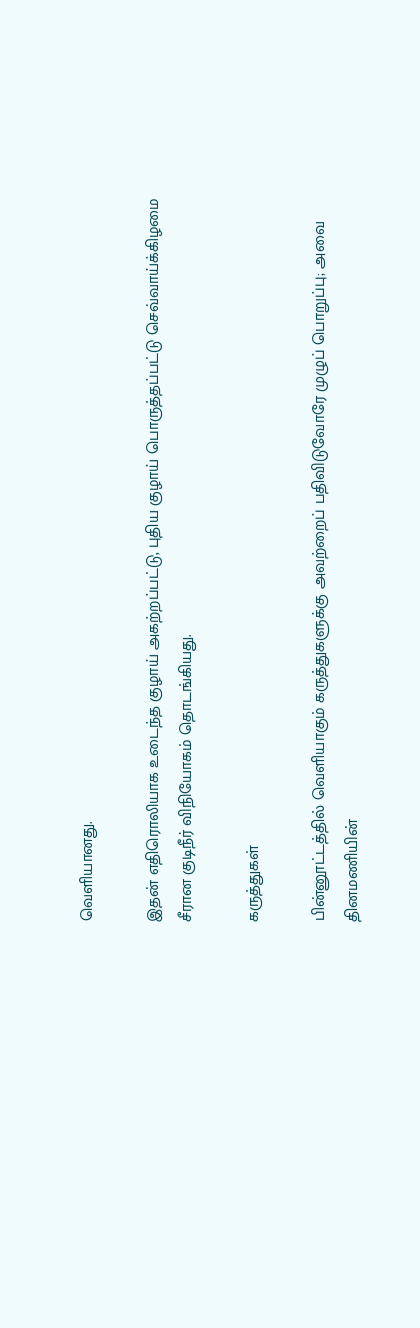வெளியானது.

இதன் எதிரொலியாக உடைந்த குழாய் அகற்றப்பட்டு, புதிய குழாய் பொருத்தப்பட்டு செவ்வாய்க்கிழமை சீரான குடிநீர் விநியோகம் தொடங்கியது.

கருத்துகள்

பின்னூட்டத்தில் வெளியாகும் கருத்துகளுக்கு அவற்றைப் பதிவிடுவோரே முழுப் பொறுப்பு; அவை தினமணியின்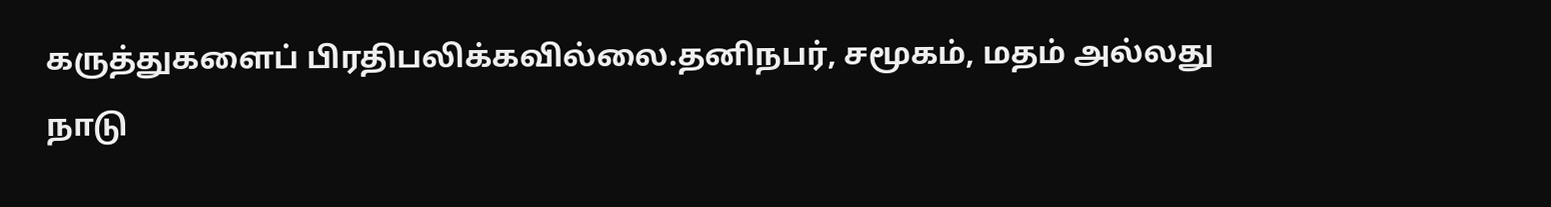கருத்துகளைப் பிரதிபலிக்கவில்லை.தனிநபர், சமூகம், மதம் அல்லது நாடு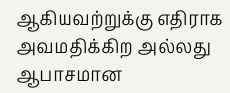ஆகியவற்றுக்கு எதிராக அவமதிக்கிற அல்லது ஆபாசமான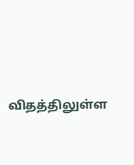விதத்திலுள்ள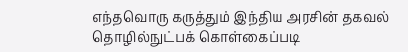எந்தவொரு கருத்தும் இந்திய அரசின் தகவல் தொழில்நுட்பக் கொள்கைப்படி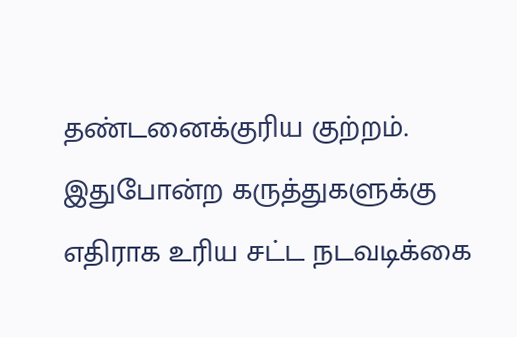தண்டனைக்குரிய குற்றம். இதுபோன்ற கருத்துகளுக்கு எதிராக உரிய சட்ட நடவடிக்கை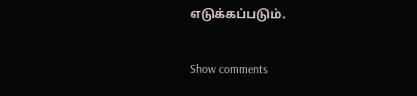எடுக்கப்படும்.

Show comments